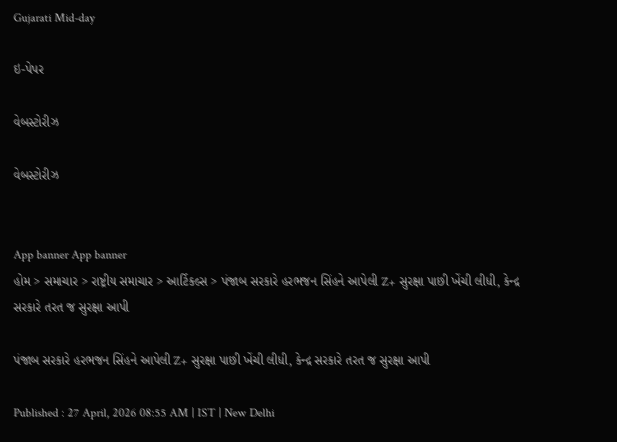Gujarati Mid-day

ઇ-પેપર

વેબસ્ટોરીઝ

વેબસ્ટોરીઝ


App banner App banner
હોમ > સમાચાર > રાષ્ટ્રીય સમાચાર > આર્ટિકલ્સ > પંજાબ સરકારે હરભજન સિંહને આપેલી Z+ સુરક્ષા પાછી ખેંચી લીધી, કેન્દ્ર સરકારે તરત જ સુરક્ષા આપી

પંજાબ સરકારે હરભજન સિંહને આપેલી Z+ સુરક્ષા પાછી ખેંચી લીધી, કેન્દ્ર સરકારે તરત જ સુરક્ષા આપી

Published : 27 April, 2026 08:55 AM | IST | New Delhi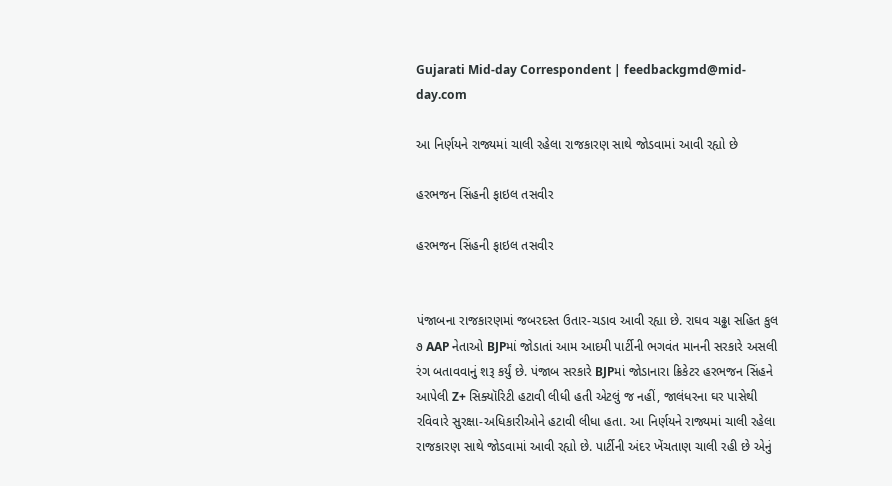Gujarati Mid-day Correspondent | feedbackgmd@mid-day.com

આ નિર્ણયને રાજ્યમાં ચાલી રહેલા રાજકારણ સાથે જોડવામાં આવી રહ્યો છે

હરભજન સિંહની ફાઇલ તસવીર

હરભજન સિંહની ફાઇલ તસવીર


પંજાબના રાજકારણમાં જબરદસ્ત ઉતાર-ચડાવ આવી રહ્યા છે. રાઘવ ચઢ્ઢા સહિત કુલ ૭ AAP નેતાઓ BJPમાં જોડાતાં આમ આદમી પાર્ટીની ભગવંત માનની સરકારે અસલી રંગ બતાવવાનું શરૂ કર્યું છે. પંજાબ સરકારે BJPમાં જોડાનારા ક્રિકેટર હરભજન સિંહને આપેલી Z+ સિક્યૉરિટી હટાવી લીધી હતી એટલું જ નહીં, જાલંધરના ઘર પાસેથી રવિવારે સુરક્ષા-અધિકારીઓને હટાવી લીધા હતા. આ નિર્ણયને રાજ્યમાં ચાલી રહેલા રાજકારણ સાથે જોડવામાં આવી રહ્યો છે. પાર્ટીની અંદર ખેંચતાણ ચાલી રહી છે એનું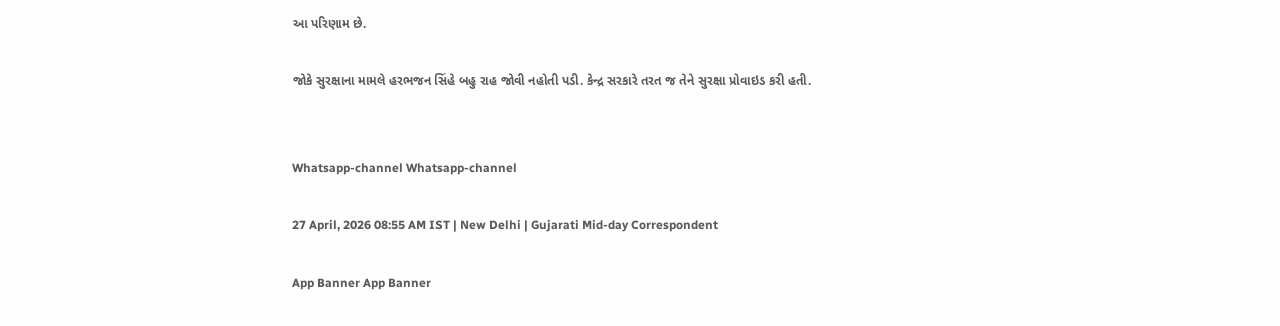આ પરિણામ છે.

જોકે સુરક્ષાના મામલે હરભજન સિંહે બહુ રાહ જોવી નહોતી પડી. કેન્દ્ર સરકારે તરત જ તેને સુરક્ષા પ્રોવાઇડ કરી હતી.


Whatsapp-channel Whatsapp-channel

27 April, 2026 08:55 AM IST | New Delhi | Gujarati Mid-day Correspondent

App Banner App Banner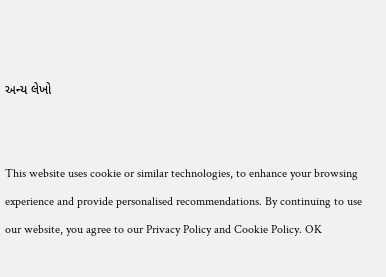અન્ય લેખો


This website uses cookie or similar technologies, to enhance your browsing experience and provide personalised recommendations. By continuing to use our website, you agree to our Privacy Policy and Cookie Policy. OK